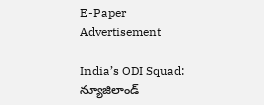E-Paper
Advertisement

India’s ODI Squad: న్యూజిలాండ్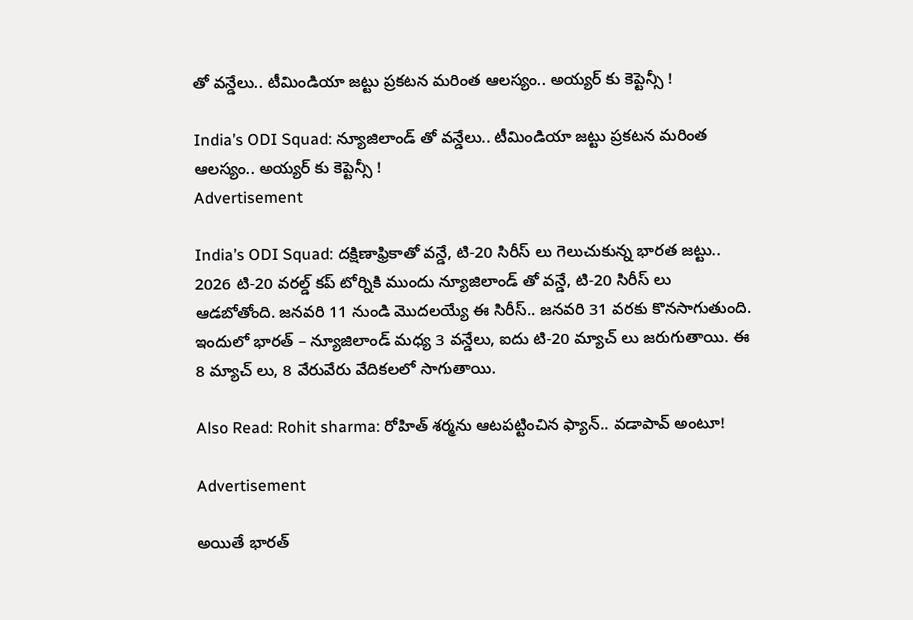తో వ‌న్డేలు.. టీమిండియా జ‌ట్టు ప్ర‌క‌ట‌న మ‌రింత ఆల‌స్యం.. అయ్య‌ర్ కు కెప్టెన్సీ !

India’s ODI Squad: న్యూజిలాండ్ తో వ‌న్డేలు.. టీమిండియా జ‌ట్టు ప్ర‌క‌ట‌న మ‌రింత ఆల‌స్యం.. అయ్య‌ర్ కు కెప్టెన్సీ !
Advertisement

India’s ODI Squad: దక్షిణాఫ్రికాతో వన్డే, టి-20 సిరీస్ లు గెలుచుకున్న భారత జట్టు.. 2026 టి-20 వరల్డ్ కప్ టోర్నికి ముందు న్యూజిలాండ్ తో వన్డే, టి-20 సిరీస్ లు ఆడబోతోంది. జనవరి 11 నుండి మొదలయ్యే ఈ సిరీస్.. జనవరి 31 వరకు కొనసాగుతుంది. ఇందులో భారత్ – న్యూజిలాండ్ మధ్య 3 వన్డేలు, ఐదు టి-20 మ్యాచ్ లు జరుగుతాయి. ఈ 8 మ్యాచ్ లు, 8 వేరువేరు వేదికలలో సాగుతాయి.

Also Read: Rohit sharma: రోహిత్ శర్మను ఆటపట్టించిన ఫ్యాన్.. వడాపావ్ అంటూ!

Advertisement

అయితే భారత్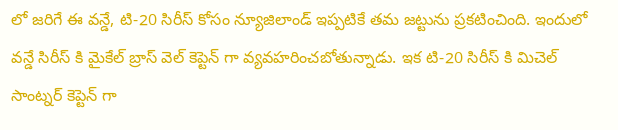లో జరిగే ఈ వన్డే, టి-20 సిరీస్ కోసం న్యూజిలాండ్ ఇప్పటికే తమ జట్టును ప్రకటించింది. ఇందులో వన్డే సిరీస్ కి మైకేల్ బ్రాస్ వెల్ కెప్టెన్ గా వ్యవహరించబోతున్నాడు. ఇక టి-20 సిరీస్ కి మిచెల్ సాంట్నర్ కెప్టెన్ గా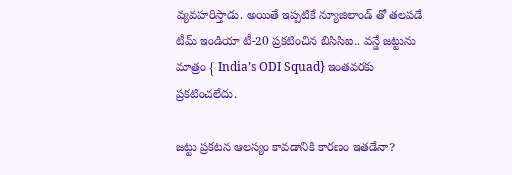వ్యవహరిస్తాడు. అయితే ఇప్పటికే న్యూజిలాండ్ తో తలపడే టీమ్ ఇండియా టీ-20 ప్రకటించిన బిసిసిఐ.. వన్డే జట్టును మాత్రం { India’s ODI Squad} ఇంతవరకు ప్రకటించలేదు.

జట్టు ప్రకటన ఆలస్యం కావడానికి కారణం ఇతడేనా?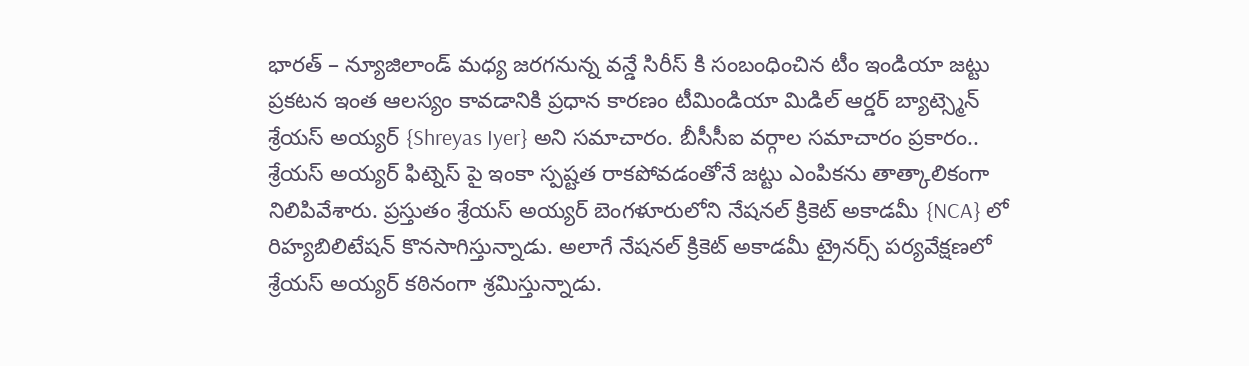భారత్ – న్యూజిలాండ్ మధ్య జరగనున్న వన్డే సిరీస్ కి సంబంధించిన టీం ఇండియా జట్టు ప్రకటన ఇంత ఆలస్యం కావడానికి ప్రధాన కారణం టీమిండియా మిడిల్ ఆర్డర్ బ్యాట్స్మెన్ శ్రేయస్ అయ్యర్ {Shreyas Iyer} అని సమాచారం. బీసీసీఐ వర్గాల సమాచారం ప్రకారం.. శ్రేయస్ అయ్యర్ ఫిట్నెస్ పై ఇంకా స్పష్టత రాకపోవడంతోనే జట్టు ఎంపికను తాత్కాలికంగా నిలిపివేశారు. ప్రస్తుతం శ్రేయస్ అయ్యర్ బెంగళూరులోని నేషనల్ క్రికెట్ అకాడమీ {NCA} లో రిహ్యబిలిటేషన్ కొనసాగిస్తున్నాడు. అలాగే నేషనల్ క్రికెట్ అకాడమీ ట్రైనర్స్ పర్యవేక్షణలో శ్రేయస్ అయ్యర్ కఠినంగా శ్రమిస్తున్నాడు.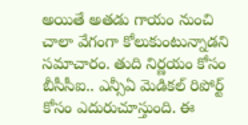అయితే అతడు గాయం నుంచి చాలా వేగంగా కోలుకుంటున్నాడని సమాచారం. తుది నిర్ణయం కోసం బీసీసీఐ.. ఎన్సీఏ మెడికల్ రిపోర్ట్ కోసం ఎదురుచూస్తుంది. ఈ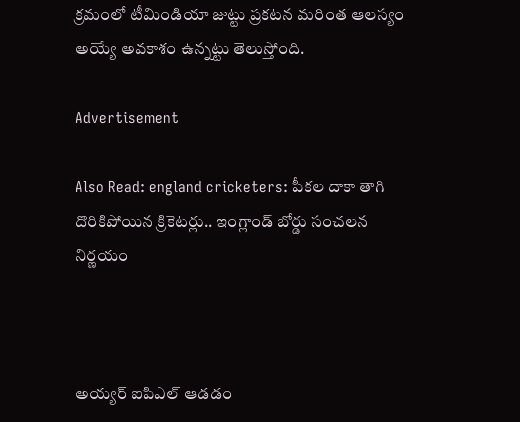క్రమంలో టీమిండియా జుట్టు ప్రకటన మరింత ఆలస్యం అయ్యే అవకాశం ఉన్నట్టు తెలుస్తోంది.

Advertisement

Also Read: england cricketers: పీకల దాకా తాగి దొరికిపోయిన క్రికెటర్లు.. ఇంగ్లాండ్ బోర్డు సంచలన నిర్ణయం



అయ్యర్ ఐపిఎల్ ఆడడం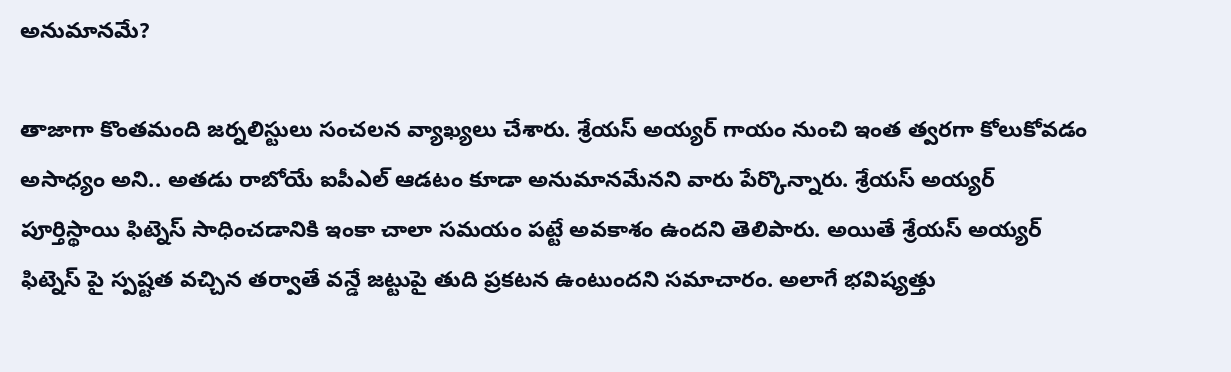అనుమానమే?

తాజాగా కొంతమంది జర్నలిస్టులు సంచలన వ్యాఖ్యలు చేశారు. శ్రేయస్ అయ్యర్ గాయం నుంచి ఇంత త్వరగా కోలుకోవడం అసాధ్యం అని.. అతడు రాబోయే ఐపీఎల్ ఆడటం కూడా అనుమానమేనని వారు పేర్కొన్నారు. శ్రేయస్ అయ్యర్ పూర్తిస్థాయి ఫిట్నెస్ సాధించడానికి ఇంకా చాలా సమయం పట్టే అవకాశం ఉందని తెలిపారు. అయితే శ్రేయస్ అయ్యర్ ఫిట్నెస్ పై స్పష్టత వచ్చిన తర్వాతే వన్డే జట్టుపై తుది ప్రకటన ఉంటుందని సమాచారం. అలాగే భవిష్యత్తు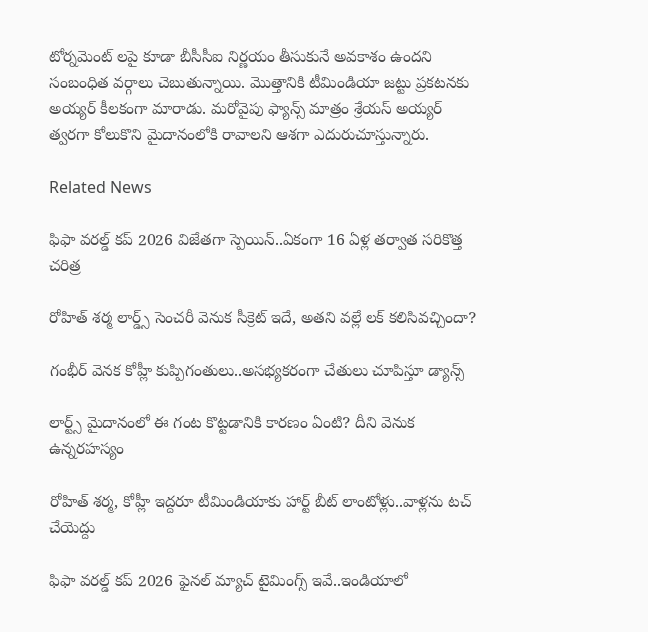టోర్నమెంట్ లపై కూడా బీసీసీఐ నిర్ణయం తీసుకునే అవకాశం ఉందని సంబంధిత వర్గాలు చెబుతున్నాయి. మొత్తానికి టీమిండియా జట్టు ప్రకటనకు అయ్యర్ కీలకంగా మారాడు. మరోవైపు ఫ్యాన్స్ మాత్రం శ్రేయస్ అయ్యర్ త్వరగా కోలుకొని మైదానంలోకి రావాలని ఆశగా ఎదురుచూస్తున్నారు.

Related News

ఫిఫా వ‌ర‌ల్డ్ క‌ప్ 2026 విజేతగా స్పెయిన్‌..ఏకంగా 16 ఏళ్ల త‌ర్వాత స‌రికొత్త చ‌రిత్ర‌

రోహిత్ శ‌ర్మ లార్డ్స్ సెంచ‌రీ వెనుక సీక్రెట్ ఇదే, అత‌ని వ‌ల్లే ల‌క్ క‌లిసివ‌చ్చిందా?

గంభీర్ వెనక కోహ్లీ కుప్పిగంతులు..అస‌భ్యక‌రంగా చేతులు చూపిస్తూ డ్యాన్స్

లార్ట్స్ మైదానంలో ఈ గంట కొట్ట‌డానికి కార‌ణం ఏంటి? దీని వెనుక ఉన్న‌ర‌హ‌స్యం

రోహిత్ శ‌ర్మ‌, కోహ్లీ ఇద్ద‌రూ టీమిండియాకు హార్ట్ బీట్ లాంటోళ్లు..వాళ్ల‌ను ట‌చ్ చేయెద్దు

ఫిఫా వ‌ర‌ల్డ్ క‌ప్ 2026 ఫైన‌ల్ మ్యాచ్ టైమింగ్స్ ఇవే..ఇండియాలో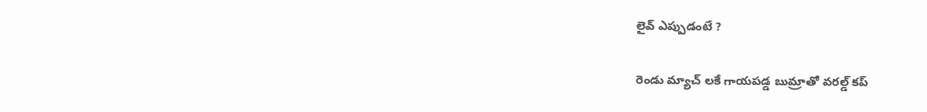లైవ్ ఎప్పుడంటే ?

రెండు మ్యాచ్ ల‌కే గాయ‌ప‌డ్డ బుమ్రాతో వ‌ర‌ల్డ్ క‌ప్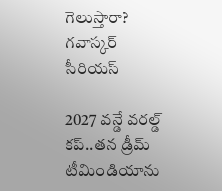గెలుస్తారా? గ‌వాస్క‌ర్ సీరియ‌స్‌

2027 వ‌న్డే వ‌ర‌ల్డ్ క‌ప్..త‌న డ్రీమ్ టీమిండియాను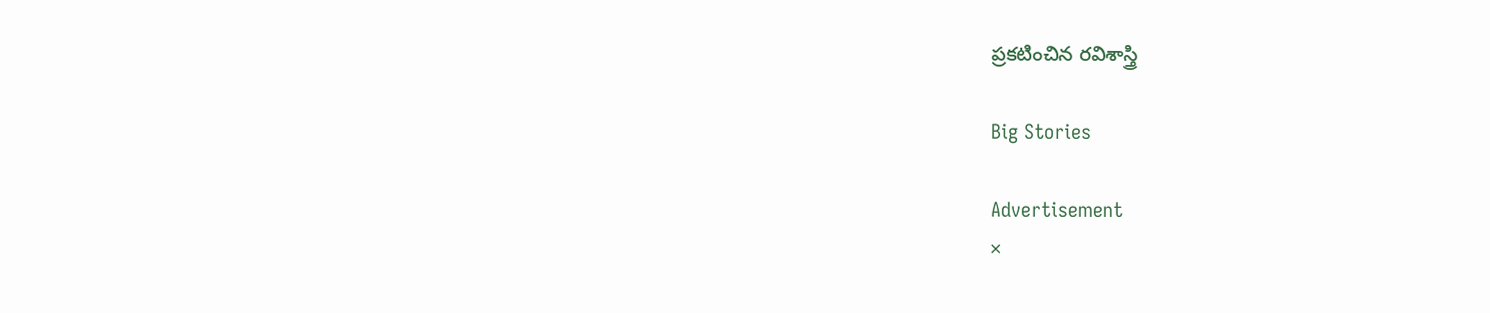ప్ర‌క‌టించిన ర‌విశాస్త్రి

Big Stories

Advertisement
×